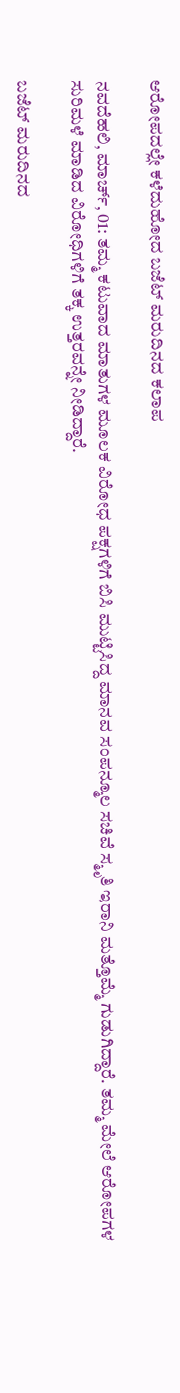ಆರೋಪದಲ್ಲೇ ಕಳೆದುಹೋದ ಬಜೆಟ್ ಮರುದಿನದ ಕಲಾಪ

ನವದೆಹಲಿ, ಮಾರ್ಚ್, 01: ತಮ್ಮ ಕಟುವಾದ ಮಾತುಗಳ ಮೂಲಕ ವಿರೋಧ ಪಕ್ಷಗಳಿಗೆ ಬಿಸಿ ಮುಟ್ಟಿಸಿದ್ದ ಮಾನವ ಸಂಪನ್ಮೂಲ ಸಚಿವೆ ಸ್ಮೃತಿ ಇರಾನಿ ಮತ್ತೊಮ್ಮೆ ಗುಡುಗಿದ್ದಾರೆ. ತಮ್ಮ ಮೇಲೆ ಆರೋಪಗಳ ಸುರಿಮಳೆ ಮಾಡಿದ ವಿರೋಧಿಗಳಿಗೆ ತಕ್ಕ ಉತ್ತರವನ್ನೇ ನೀಡಿದ್ದಾರೆ.

ಬಜೆಟ್ ಮರುದಿನದ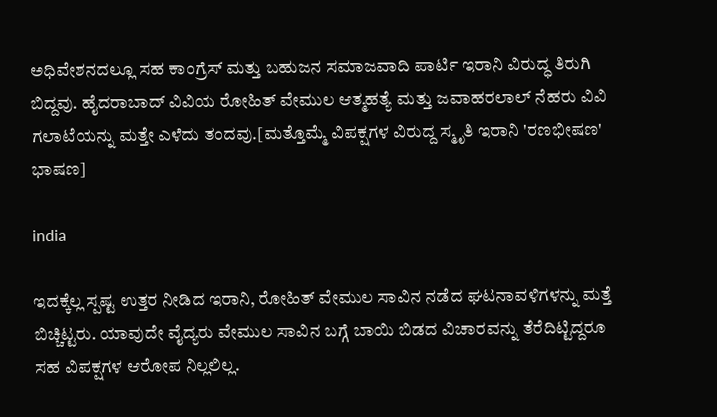ಅಧಿವೇಶನದಲ್ಲೂ ಸಹ ಕಾಂಗ್ರೆಸ್ ಮತ್ತು ಬಹುಜನ ಸಮಾಜವಾದಿ ಪಾರ್ಟಿ ಇರಾನಿ ವಿರುದ್ಧ ತಿರುಗಿ ಬಿದ್ದವು. ಹೈದರಾಬಾದ್ ವಿವಿಯ ರೋಹಿತ್ ವೇಮುಲ ಆತ್ಮಹತ್ಯೆ ಮತ್ತು ಜವಾಹರಲಾಲ್ ನೆಹರು ವಿವಿ ಗಲಾಟೆಯನ್ನು ಮತ್ತೇ ಎಳೆದು ತಂದವು.[ಮತ್ತೊಮ್ಮೆ ವಿಪಕ್ಷಗಳ ವಿರುದ್ದ ಸ್ಮೃತಿ ಇರಾನಿ 'ರಣಭೀಷಣ' ಭಾಷಣ]

india

ಇದಕ್ಕೆಲ್ಲ ಸ್ಪಷ್ಟ ಉತ್ತರ ನೀಡಿದ ಇರಾನಿ, ರೋಹಿತ್ ವೇಮುಲ ಸಾವಿನ ನಡೆದ ಘಟನಾವಳಿಗಳನ್ನು ಮತ್ತೆ ಬಿಚ್ಚಿಟ್ಟರು. ಯಾವುದೇ ವೈದ್ಯರು ವೇಮುಲ ಸಾವಿನ ಬಗ್ಗೆ ಬಾಯಿ ಬಿಡದ ವಿಚಾರವನ್ನು ತೆರೆದಿಟ್ಟಿದ್ದರೂ ಸಹ ವಿಪಕ್ಷಗಳ ಆರೋಪ ನಿಲ್ಲಲಿಲ್ಲ.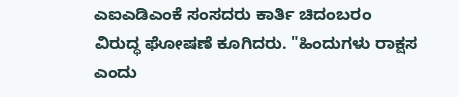ಎಐಎಡಿಎಂಕೆ ಸಂಸದರು ಕಾರ್ತಿ ಚಿದಂಬರಂ ವಿರುದ್ಧ ಘೋಷಣೆ ಕೂಗಿದರು. "ಹಿಂದುಗಳು ರಾಕ್ಷಸ ಎಂದು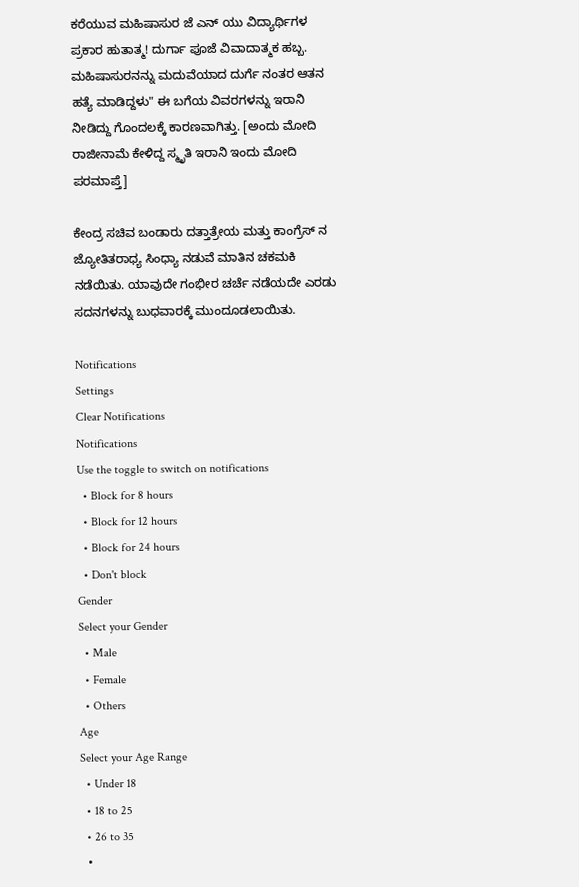ಕರೆಯುವ ಮಹಿಷಾಸುರ ಜೆ ಎನ್ ಯು ವಿದ್ಯಾರ್ಥಿಗಳ ಪ್ರಕಾರ ಹುತಾತ್ಮ! ದುರ್ಗಾ ಪೂಜೆ ವಿವಾದಾತ್ಮಕ ಹಬ್ಬ. ಮಹಿಷಾಸುರನನ್ನು ಮದುವೆಯಾದ ದುರ್ಗೆ ನಂತರ ಆತನ ಹತ್ಯೆ ಮಾಡಿದ್ದಳು" ಈ ಬಗೆಯ ವಿವರಗಳನ್ನು ಇರಾನಿ ನೀಡಿದ್ದು ಗೊಂದಲಕ್ಕೆ ಕಾರಣವಾಗಿತ್ತು. [ಅಂದು ಮೋದಿ ರಾಜೀನಾಮೆ ಕೇಳಿದ್ದ ಸ್ಮೃತಿ ಇರಾನಿ ಇಂದು ಮೋದಿ ಪರಮಾಪ್ತೆ]

ಕೇಂದ್ರ ಸಚಿವ ಬಂಡಾರು ದತ್ತಾತ್ರೇಯ ಮತ್ತು ಕಾಂಗ್ರೆಸ್ ನ ಜ್ಯೋತಿತರಾಧ್ಯ ಸಿಂಧ್ಯಾ ನಡುವೆ ಮಾತಿನ ಚಕಮಕಿ ನಡೆಯಿತು. ಯಾವುದೇ ಗಂಭೀರ ಚರ್ಚೆ ನಡೆಯದೇ ಎರಡು ಸದನಗಳನ್ನು ಬುಧವಾರಕ್ಕೆ ಮುಂದೂಡಲಾಯಿತು.

Notifications
Settings
Clear Notifications
Notifications
Use the toggle to switch on notifications
  • Block for 8 hours
  • Block for 12 hours
  • Block for 24 hours
  • Don't block
Gender
Select your Gender
  • Male
  • Female
  • Others
Age
Select your Age Range
  • Under 18
  • 18 to 25
  • 26 to 35
  •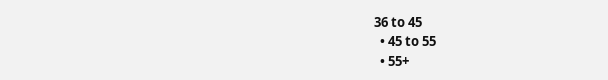36 to 45
  • 45 to 55
  • 55+